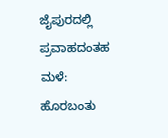ಜೈಪುರದಲ್ಲಿ ಪ್ರವಾಹದಂತಹ ಮಳೆ: ಹೊರಬಂತು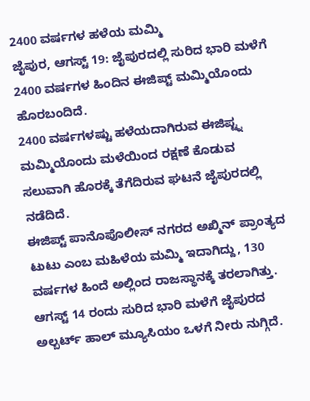2400 ವರ್ಷಗಳ ಹಳೆಯ ಮಮ್ಮಿ
ಜೈಪುರ, ಆಗಸ್ಟ್ 19: ಜೈಪುರದಲ್ಲಿ ಸುರಿದ ಭಾರಿ ಮಳೆಗೆ 2400 ವರ್ಷಗಳ ಹಿಂದಿನ ಈಜಿಪ್ಟ್ ಮಮ್ಮಿಯೊಂದು ಹೊರಬಂದಿದೆ.
2400 ವರ್ಷಗಳಷ್ಟು ಹಳೆಯದಾಗಿರುವ ಈಜಿಪ್ಟ್ನ ಮಮ್ಮಿಯೊಂದು ಮಳೆಯಿಂದ ರಕ್ಷಣೆ ಕೊಡುವ ಸಲುವಾಗಿ ಹೊರಕ್ಕೆ ತೆಗೆದಿರುವ ಘಟನೆ ಜೈಪುರದಲ್ಲಿ ನಡೆದಿದೆ.
ಈಜಿಪ್ಟ್ ಪಾನೊಪೊಲೀಸ್ ನಗರದ ಅಖ್ಮಿನ್ ಪ್ರಾಂತ್ಯದ ಟುಟು ಎಂಬ ಮಹಿಳೆಯ ಮಮ್ಮಿ ಇದಾಗಿದ್ದು, 130 ವರ್ಷಗಳ ಹಿಂದೆ ಅಲ್ಲಿಂದ ರಾಜಸ್ಥಾನಕ್ಕೆ ತರಲಾಗಿತ್ತು.
ಆಗಸ್ಟ್ 14 ರಂದು ಸುರಿದ ಭಾರಿ ಮಳೆಗೆ ಜೈಪುರದ ಅಲ್ಬರ್ಟ್ ಹಾಲ್ ಮ್ಯೂಸಿಯಂ ಒಳಗೆ ನೀರು ನುಗ್ಗಿದೆ.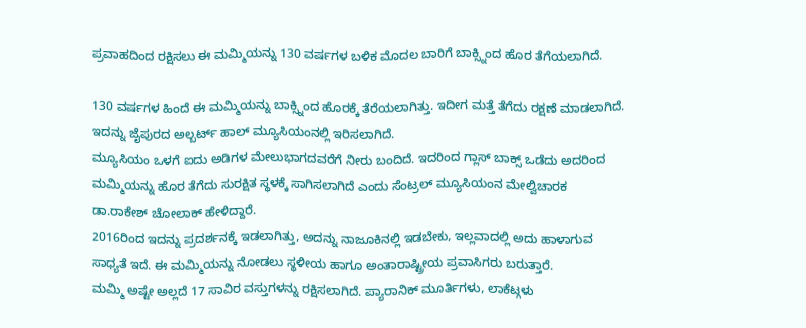ಪ್ರವಾಹದಿಂದ ರಕ್ಷಿಸಲು ಈ ಮಮ್ಮಿಯನ್ನು 130 ವರ್ಷಗಳ ಬಳಿಕ ಮೊದಲ ಬಾರಿಗೆ ಬಾಕ್ಸ್ನಿಂದ ಹೊರ ತೆಗೆಯಲಾಗಿದೆ.

130 ವರ್ಷಗಳ ಹಿಂದೆ ಈ ಮಮ್ಮಿಯನ್ನು ಬಾಕ್ಸ್ನಿಂದ ಹೊರಕ್ಕೆ ತೆರೆಯಲಾಗಿತ್ತು. ಇದೀಗ ಮತ್ತೆ ತೆಗೆದು ರಕ್ಷಣೆ ಮಾಡಲಾಗಿದೆ. ಇದನ್ನು ಜೈಪುರದ ಅಲ್ಬರ್ಟ್ ಹಾಲ್ ಮ್ಯೂಸಿಯಂನಲ್ಲಿ ಇರಿಸಲಾಗಿದೆ.
ಮ್ಯೂಸಿಯಂ ಒಳಗೆ ಐದು ಅಡಿಗಳ ಮೇಲುಭಾಗದವರೆಗೆ ನೀರು ಬಂದಿದೆ. ಇದರಿಂದ ಗ್ಲಾಸ್ ಬಾಕ್ಸ್ ಒಡೆದು ಅದರಿಂದ ಮಮ್ಮಿಯನ್ನು ಹೊರ ತೆಗೆದು ಸುರಕ್ಷಿತ ಸ್ಥಳಕ್ಕೆ ಸಾಗಿಸಲಾಗಿದೆ ಎಂದು ಸೆಂಟ್ರಲ್ ಮ್ಯೂಸಿಯಂನ ಮೇಲ್ವಿಚಾರಕ ಡಾ.ರಾಕೇಶ್ ಚೋಲಾಕ್ ಹೇಳಿದ್ದಾರೆ.
2016ರಿಂದ ಇದನ್ನು ಪ್ರದರ್ಶನಕ್ಕೆ ಇಡಲಾಗಿತ್ತು, ಅದನ್ನು ನಾಜೂಕಿನಲ್ಲಿ ಇಡಬೇಕು, ಇಲ್ಲವಾದಲ್ಲಿ ಅದು ಹಾಳಾಗುವ ಸಾಧ್ಯತೆ ಇದೆ. ಈ ಮಮ್ಮಿಯನ್ನು ನೋಡಲು ಸ್ಥಳೀಯ ಹಾಗೂ ಅಂತಾರಾಷ್ಟ್ರೀಯ ಪ್ರವಾಸಿಗರು ಬರುತ್ತಾರೆ.
ಮಮ್ಮಿ ಅಷ್ಟೇ ಅಲ್ಲದೆ 17 ಸಾವಿರ ವಸ್ತುಗಳನ್ನು ರಕ್ಷಿಸಲಾಗಿದೆ. ಪ್ಯಾರಾನಿಕ್ ಮೂರ್ತಿಗಳು, ಲಾಕೆಟ್ಗಳು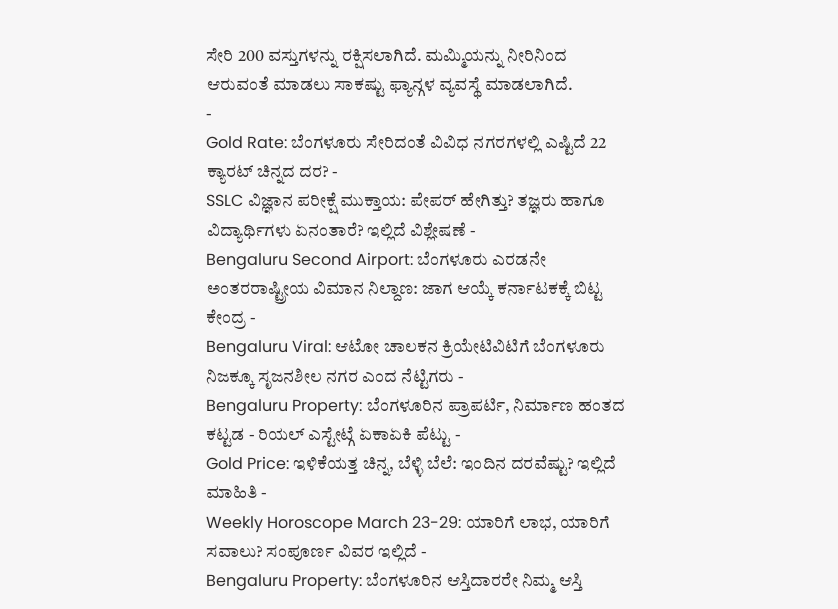ಸೇರಿ 200 ವಸ್ತುಗಳನ್ನು ರಕ್ಷಿಸಲಾಗಿದೆ. ಮಮ್ಮಿಯನ್ನು ನೀರಿನಿಂದ ಆರುವಂತೆ ಮಾಡಲು ಸಾಕಷ್ಟು ಫ್ಯಾನ್ಗಳ ವ್ಯವಸ್ಥೆ ಮಾಡಲಾಗಿದೆ.
-
Gold Rate: ಬೆಂಗಳೂರು ಸೇರಿದಂತೆ ವಿವಿಧ ನಗರಗಳಲ್ಲಿ ಎಷ್ಟಿದೆ 22 ಕ್ಯಾರಟ್ ಚಿನ್ನದ ದರ? -
SSLC ವಿಜ್ಞಾನ ಪರೀಕ್ಷೆ ಮುಕ್ತಾಯ: ಪೇಪರ್ ಹೇಗಿತ್ತು? ತಜ್ಞರು ಹಾಗೂ ವಿದ್ಯಾರ್ಥಿಗಳು ಏನಂತಾರೆ? ಇಲ್ಲಿದೆ ವಿಶ್ಲೇಷಣೆ -
Bengaluru Second Airport: ಬೆಂಗಳೂರು ಎರಡನೇ ಅಂತರರಾಷ್ಟ್ರೀಯ ವಿಮಾನ ನಿಲ್ದಾಣ: ಜಾಗ ಆಯ್ಕೆ ಕರ್ನಾಟಕಕ್ಕೆ ಬಿಟ್ಟ ಕೇಂದ್ರ -
Bengaluru Viral: ಆಟೋ ಚಾಲಕನ ಕ್ರಿಯೇಟಿವಿಟಿಗೆ ಬೆಂಗಳೂರು ನಿಜಕ್ಕೂ ಸೃಜನಶೀಲ ನಗರ ಎಂದ ನೆಟ್ಟಿಗರು -
Bengaluru Property: ಬೆಂಗಳೂರಿನ ಪ್ರಾಪರ್ಟಿ, ನಿರ್ಮಾಣ ಹಂತದ ಕಟ್ಟಡ - ರಿಯಲ್ ಎಸ್ಟೇಟ್ಗೆ ಏಕಾಏಕಿ ಪೆಟ್ಟು -
Gold Price: ಇಳಿಕೆಯತ್ತ ಚಿನ್ನ, ಬೆಳ್ಳಿ ಬೆಲೆ: ಇಂದಿನ ದರವೆಷ್ಟು? ಇಲ್ಲಿದೆ ಮಾಹಿತಿ -
Weekly Horoscope March 23-29: ಯಾರಿಗೆ ಲಾಭ, ಯಾರಿಗೆ ಸವಾಲು? ಸಂಪೂರ್ಣ ವಿವರ ಇಲ್ಲಿದೆ -
Bengaluru Property: ಬೆಂಗಳೂರಿನ ಆಸ್ತಿದಾರರೇ ನಿಮ್ಮ ಆಸ್ತಿ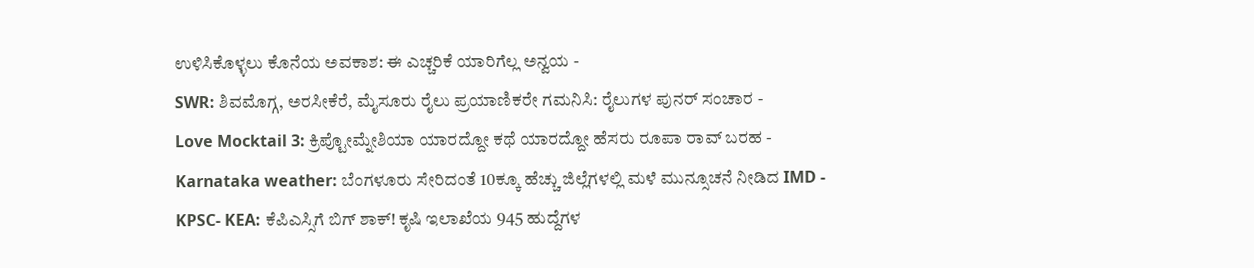ಉಳಿಸಿಕೊಳ್ಳಲು ಕೊನೆಯ ಅವಕಾಶ: ಈ ಎಚ್ಚರಿಕೆ ಯಾರಿಗೆಲ್ಲ ಅನ್ವಯ -
SWR: ಶಿವಮೊಗ್ಗ, ಅರಸೀಕೆರೆ, ಮೈಸೂರು ರೈಲು ಪ್ರಯಾಣಿಕರೇ ಗಮನಿಸಿ: ರೈಲುಗಳ ಪುನರ್ ಸಂಚಾರ -
Love Mocktail 3: ಕ್ರಿಪ್ಟೋಮ್ನೇಶಿಯಾ ಯಾರದ್ದೋ ಕಥೆ ಯಾರದ್ದೋ ಹೆಸರು ರೂಪಾ ರಾವ್ ಬರಹ -
Karnataka weather: ಬೆಂಗಳೂರು ಸೇರಿದಂತೆ 10ಕ್ಕೂ ಹೆಚ್ಚು ಜಿಲ್ಲೆಗಳಲ್ಲಿ ಮಳೆ ಮುನ್ಸೂಚನೆ ನೀಡಿದ IMD -
KPSC- KEA: ಕೆಪಿಎಸ್ಸಿಗೆ ಬಿಗ್ ಶಾಕ್! ಕೃಷಿ ಇಲಾಖೆಯ 945 ಹುದ್ದೆಗಳ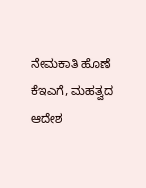ನೇಮಕಾತಿ ಹೊಣೆ ಕೆಇಎಗೆ, ಮಹತ್ವದ ಆದೇಶ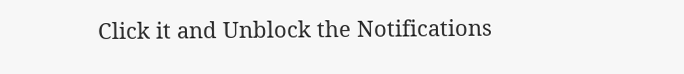Click it and Unblock the Notifications